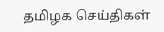தமிழக செய்திகள்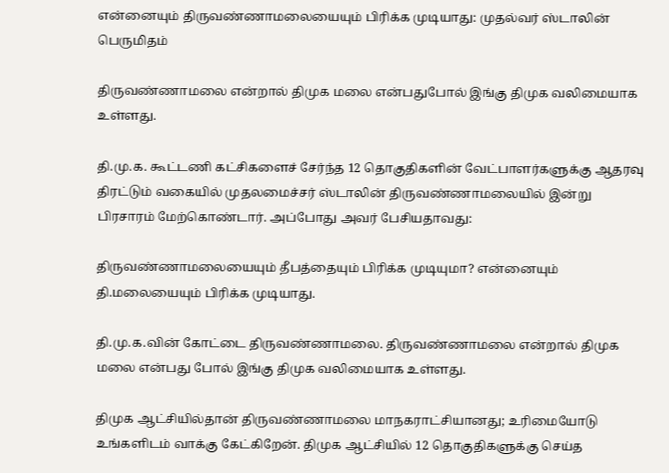என்னையும் திருவண்ணாமலையையும் பிரிக்க முடியாது: முதல்வர் ஸ்டாலின் பெருமிதம்

திருவண்ணாமலை என்றால் திமுக மலை என்பதுபோல் இங்கு திமுக வலிமையாக உள்ளது.

தி.மு.க. கூட்டணி கட்சிகளைச் சேர்ந்த 12 தொகுதிகளின் வேட்பாளர்களுக்கு ஆதரவு திரட்டும் வகையில் முதலமைச்சர் ஸ்டாலின் திருவண்ணாமலையில் இன்று பிரசாரம் மேற்கொண்டார். அப்போது அவர் பேசியதாவது:

திருவண்ணாமலையையும் தீபத்தையும் பிரிக்க முடியுமா? என்னையும் தி.மலையையும் பிரிக்க முடியாது.

தி.மு.க.வின் கோட்டை திருவண்ணாமலை. திருவண்ணாமலை என்றால் திமுக மலை என்பது போல் இங்கு திமுக வலிமையாக உள்ளது.

திமுக ஆட்சியில்தான் திருவண்ணாமலை மாநகராட்சியானது; உரிமையோடு உங்களிடம் வாக்கு கேட்கிறேன். திமுக ஆட்சியில் 12 தொகுதிகளுக்கு செய்த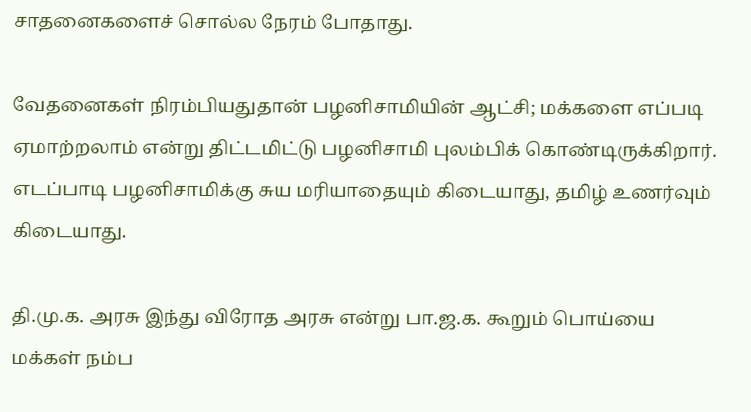சாதனைகளைச் சொல்ல நேரம் போதாது.

வேதனைகள் நிரம்பியதுதான் பழனிசாமியின் ஆட்சி; மக்களை எப்படி ஏமாற்றலாம் என்று திட்டமிட்டு பழனிசாமி புலம்பிக் கொண்டிருக்கிறார். எடப்பாடி பழனிசாமிக்கு சுய மரியாதையும் கிடையாது, தமிழ் உணர்வும் கிடையாது.

தி.மு.க. அரசு இந்து விரோத அரசு என்று பா.ஜ.க. கூறும் பொய்யை மக்கள் நம்ப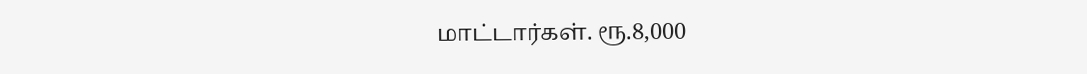மாட்டார்கள். ரூ.8,000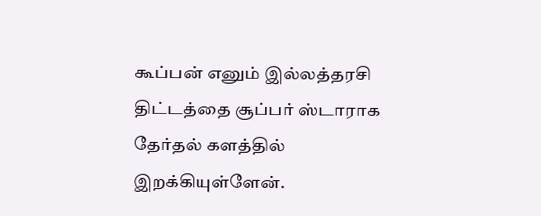கூப்பன் எனும் இல்லத்தரசி திட்டத்தை சூப்பர் ஸ்டாராக தேர்தல் களத்தில் இறக்கியுள்ளேன்.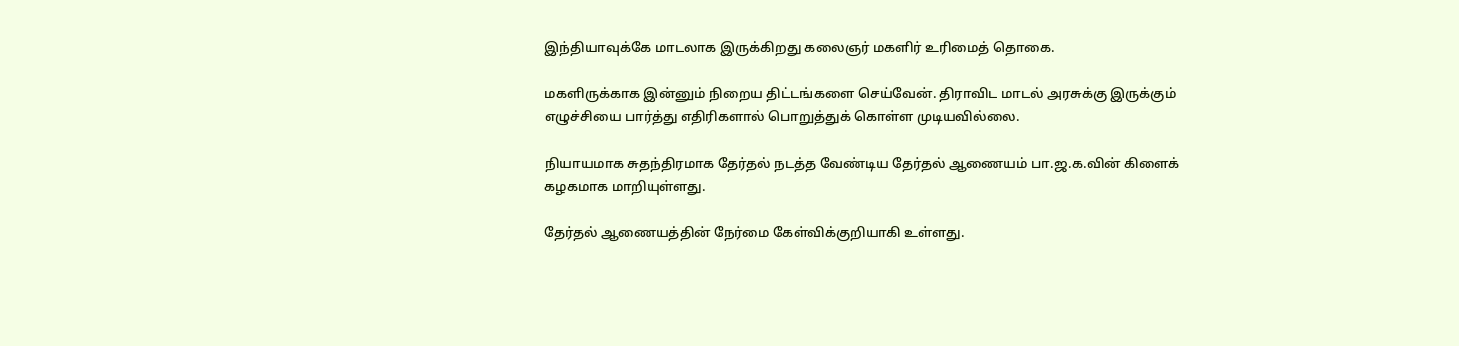இந்தியாவுக்கே மாடலாக இருக்கிறது கலைஞர் மகளிர் உரிமைத் தொகை.

மகளிருக்காக இன்னும் நிறைய திட்டங்களை செய்வேன். திராவிட மாடல் அரசுக்கு இருக்கும் எழுச்சியை பார்த்து எதிரிகளால் பொறுத்துக் கொள்ள முடியவில்லை.

நியாயமாக சுதந்திரமாக தேர்தல் நடத்த வேண்டிய தேர்தல் ஆணையம் பா.ஜ.க.வின் கிளைக் கழகமாக மாறியுள்ளது.

தேர்தல் ஆணையத்தின் நேர்மை கேள்விக்குறியாகி உள்ளது.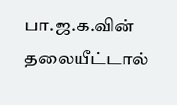பா.ஜ.க.வின் தலையீட்டால்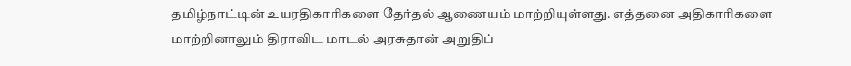தமிழ்நாட்டின் உயரதிகாரிகளை தேர்தல் ஆணையம் மாற்றியுள்ளது. எத்தனை அதிகாரிகளை மாற்றினாலும் திராவிட மாடல் அரசுதான் அறுதிப்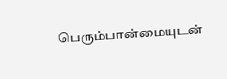பெரும்பான்மையுடன்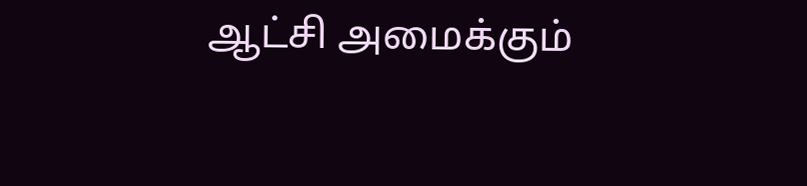ஆட்சி அமைக்கும்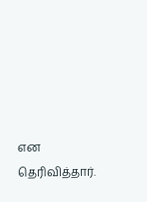என தெரிவித்தார்.